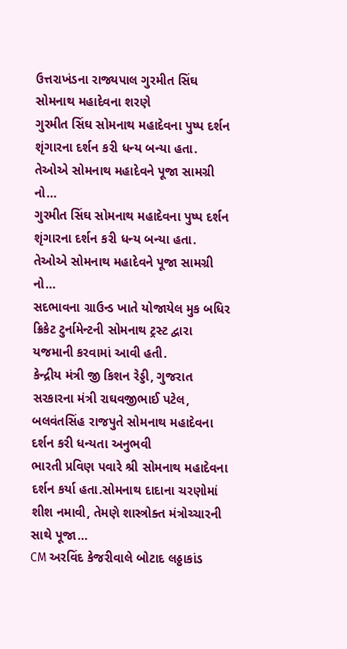ઉત્તરાખંડના રાજ્યપાલ ગુરમીત સિંઘ સોમનાથ મહાદેવના શરણે
ગુરમીત સિંઘ સોમનાથ મહાદેવના પુષ્પ દર્શન શૃંગારના દર્શન કરી ધન્ય બન્યા હતા. તેઓએ સોમનાથ મહાદેવને પૂજા સામગ્રી નો…
ગુરમીત સિંઘ સોમનાથ મહાદેવના પુષ્પ દર્શન શૃંગારના દર્શન કરી ધન્ય બન્યા હતા. તેઓએ સોમનાથ મહાદેવને પૂજા સામગ્રી નો…
સદભાવના ગ્રાઉન્ડ ખાતે યોજાયેલ મુક બધિર ક્રિકેટ ટુર્નામેન્ટની સોમનાથ ટ્રસ્ટ દ્વારા યજમાની કરવામાં આવી હતી.
કેન્દ્રીય મંત્રી જી કિશન રેડ્ડી, ગુજરાત સરકારના મંત્રી રાઘવજીભાઈ પટેલ, બલવંતસિંહ રાજપુતે સોમનાથ મહાદેવના દર્શન કરી ધન્યતા અનુભવી
ભારતી પ્રવિણ પવારે શ્રી સોમનાથ મહાદેવના દર્શન કર્યા હતા.સોમનાથ દાદાના ચરણોમાં શીશ નમાવી, તેમણે શાસ્ત્રોક્ત મંત્રોચ્ચારની સાથે પૂજા…
CM અરવિંદ કેજરીવાલે બોટાદ લઠ્ઠાકાંડ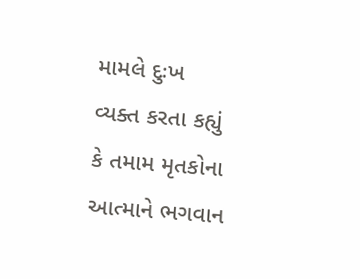મામલે દુઃખ વ્યક્ત કરતા કહ્યું કે તમામ મૃતકોના આત્માને ભગવાન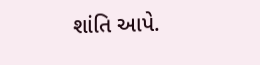શાંતિ આપે.